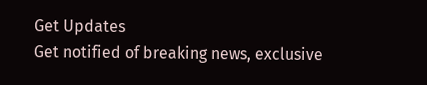Get Updates
Get notified of breaking news, exclusive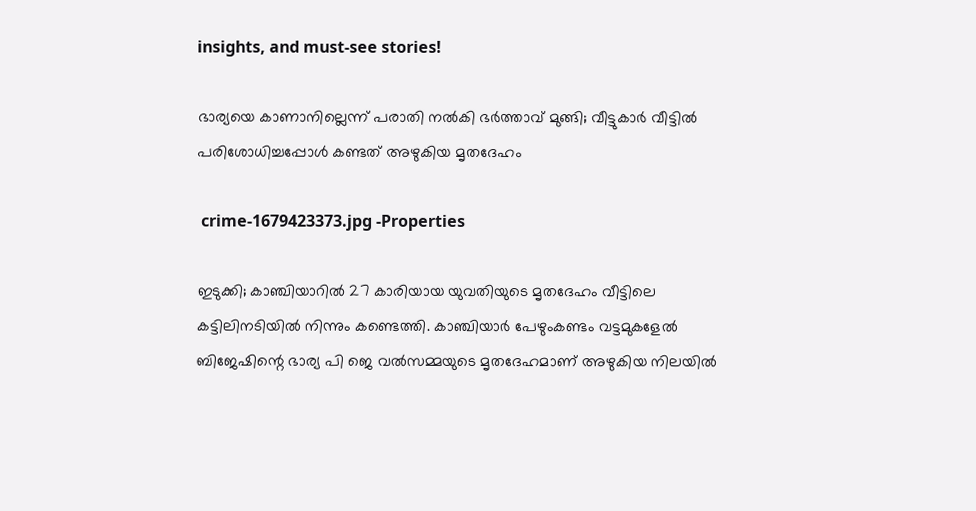insights, and must-see stories!

ഭാര്യയെ കാണാനില്ലെന്ന് പരാതി നൽകി ഭർത്താവ് മുങ്ങി; വീട്ടുകാർ വീട്ടിൽ പരിശോധിച്ചപ്പോൾ കണ്ടത് അഴുകിയ മൃതദേഹം

 crime-1679423373.jpg -Properties

ഇടുക്കി; കാഞ്ചിയാറിൽ 27 കാരിയായ യുവതിയുടെ മൃതദേഹം വീട്ടിലെ കട്ടിലിനടിയിൽ നിന്നും കണ്ടെത്തി. കാഞ്ചിയാർ പേഴുംകണ്ടം വട്ടമുകളേൽ ബിജേഷിന്റെ ഭാര്യ പി ജെ വൽസമ്മയുടെ മൃതദേഹമാണ് അഴുകിയ നിലയിൽ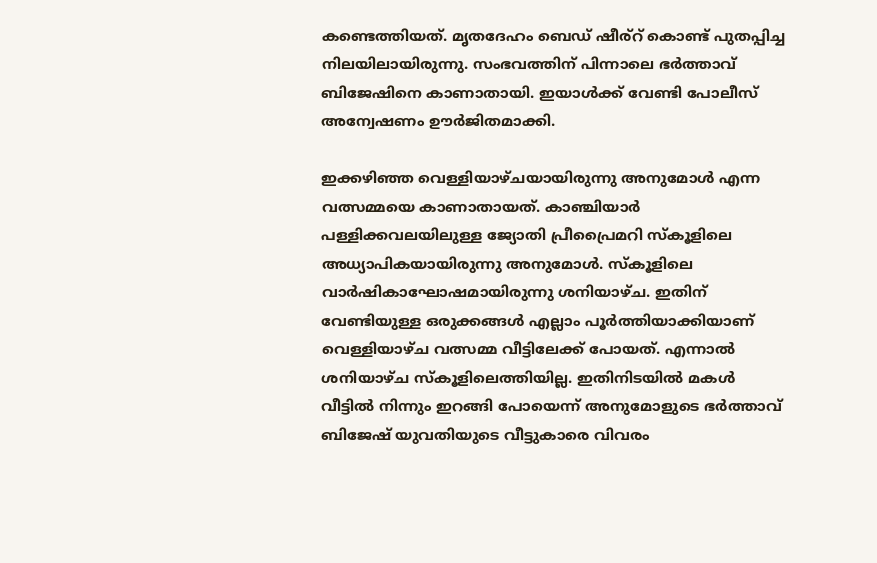കണ്ടെത്തിയത്. മൃതദേഹം ബെഡ് ഷീര്റ് കൊണ്ട് പുതപ്പിച്ച നിലയിലായിരുന്നു. സംഭവത്തിന് പിന്നാലെ ഭർത്താവ് ബിജേഷിനെ കാണാതായി. ഇയാൾക്ക് വേണ്ടി പോലീസ് അന്വേഷണം ഊർജിതമാക്കി.

ഇക്കഴിഞ്ഞ വെള്ളിയാഴ്ചയായിരുന്നു അനുമോൾ എന്ന വത്സമ്മയെ കാണാതായത്. കാഞ്ചിയാർ പള്ളിക്കവലയിലുള്ള ജ്യോതി പ്രീപ്രൈമറി സ്‌കൂളിലെ അധ്യാപികയായിരുന്നു അനുമോൾ. സ്കൂളിലെ വാർഷികാഘോഷമായിരുന്നു ശനിയാഴ്ച. ഇതിന് വേണ്ടിയുള്ള ഒരുക്കങ്ങൾ എല്ലാം പൂർത്തിയാക്കിയാണ് വെള്ളിയാഴ്ച വത്സമ്മ വീട്ടിലേക്ക് പോയത്. എന്നാൽ ശനിയാഴ്ച സ്കൂളിലെത്തിയില്ല. ഇതിനിടയിൽ മകൾ വീട്ടിൽ നിന്നും ഇറങ്ങി പോയെന്ന് അനുമോളുടെ ഭർത്താവ് ബിജേഷ് യുവതിയുടെ വീട്ടുകാരെ വിവരം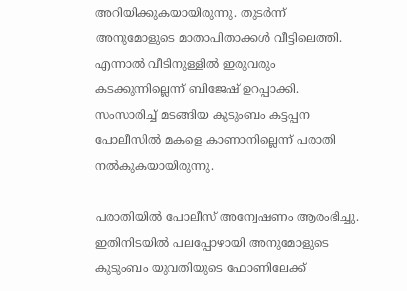അറിയിക്കുകയായിരുന്നു. തുടർന്ന് അനുമോളുടെ മാതാപിതാക്കൾ വീട്ടിലെത്തി. എന്നാൽ വീടിനുള്ളിൽ ഇരുവരും കടക്കുന്നില്ലെന്ന് ബിജേഷ് ഉറപ്പാക്കി. സംസാരിച്ച് മടങ്ങിയ കുടുംബം കട്ടപ്പന പോലീസിൽ മകളെ കാണാനില്ലെന്ന് പരാതി നൽകുകയായിരുന്നു.

പരാതിയിൽ പോലീസ് അന്വേഷണം ആരംഭിച്ചു. ഇതിനിടയിൽ പലപ്പോഴായി അനുമോളുടെ കുടുംബം യുവതിയുടെ ഫോണിലേക്ക്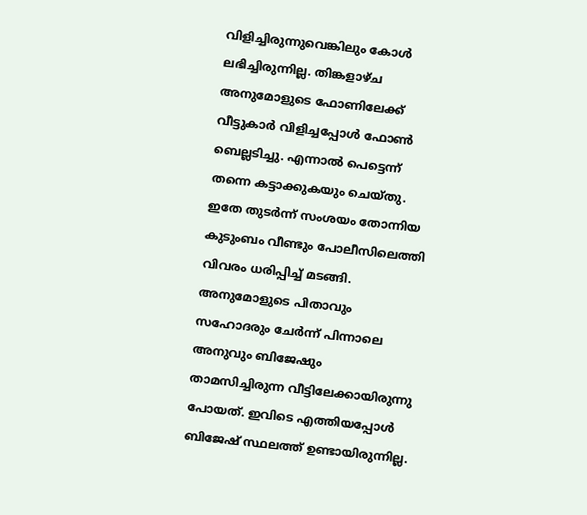വിളിച്ചിരുന്നുവെങ്കിലും കോൾ ലഭിച്ചിരുന്നില്ല. തിങ്കളാഴ്ച അനുമോളുടെ ഫോണിലേക്ക് വീട്ടുകാർ വിളിച്ചപ്പോൾ ഫോൺ ബെല്ലടിച്ചു. എന്നാൽ പെട്ടെന്ന് തന്നെ കട്ടാക്കുകയും ചെയ്തു. ഇതേ തുടർന്ന് സംശയം തോന്നിയ കുടുംബം വീണ്ടും പോലീസിലെത്തി വിവരം ധരിപ്പിച്ച് മടങ്ങി. അനുമോളുടെ പിതാവും സഹോദരും ചേർന്ന് പിന്നാലെ അനുവും ബിജേഷും താമസിച്ചിരുന്ന വീട്ടിലേക്കായിരുന്നു പോയത്. ഇവിടെ എത്തിയപ്പോൾ ബിജേഷ് സ്ഥലത്ത് ഉണ്ടായിരുന്നില്ല.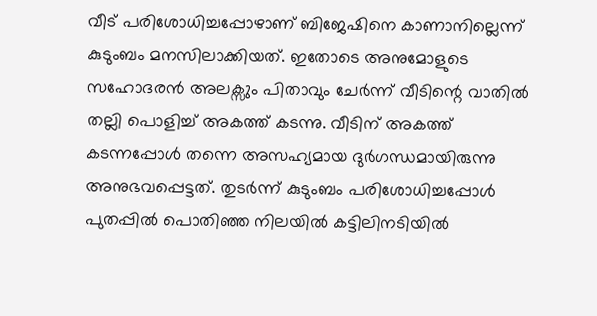വീട് പരിശോധിച്ചപ്പോഴാണ് ബിജേഷിനെ കാണാനില്ലെന്ന് കുടുംബം മനസിലാക്കിയത്. ഇതോടെ അനുമോളുടെ സഹോദരൻ അലക്സും പിതാവും ചേർന്ന് വീടിന്റെ വാതിൽ തല്ലി പൊളിച്ച് അകത്ത് കടന്നു. വീടിന് അകത്ത് കടന്നപ്പോൾ തന്നെ അസഹ്യമായ ദുർഗന്ധമായിരുന്നു അനുഭവപ്പെട്ടത്. തുടർന്ന് കുടുംബം പരിശോധിച്ചപ്പോൾ പുതപ്പിൽ പൊതിഞ്ഞ നിലയിൽ കട്ടിലിനടിയിൽ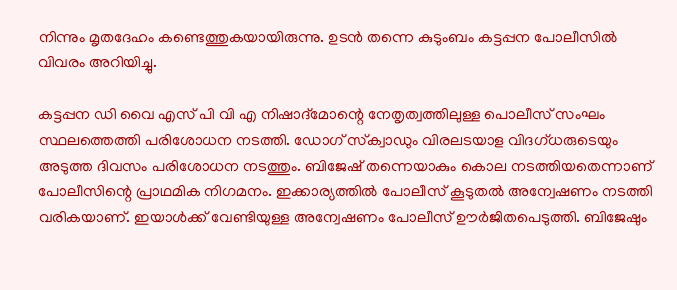നിന്നും മൃതദേഹം കണ്ടെത്തുകയായിരുന്നു. ഉടൻ തന്നെ കുടുംബം കട്ടപ്പന പോലീസിൽ വിവരം അറിയിച്ചു.

കട്ടപ്പന ഡി വൈ എസ് പി വി എ നിഷാദ്‌മോന്റെ നേതൃത്വത്തിലുള്ള പൊലീസ് സംഘം സ്ഥലത്തെത്തി പരിശോധന നടത്തി. ഡോഗ് സ്‌ക്വാഡും വിരലടയാള വിദഗ്ധരുടെയും അടുത്ത ദിവസം പരിശോധന നടത്തും. ബിജേഷ് തന്നെയാകും കൊല നടത്തിയതെന്നാണ് പോലീസിന്റെ പ്രാഥമിക നിഗമനം. ഇക്കാര്യത്തിൽ പോലീസ് കൂടുതൽ അന്വേഷണം നടത്തി വരികയാണ്. ഇയാൾക്ക് വേണ്ടിയുള്ള അന്വേഷണം പോലീസ് ഊർജിതപെടുത്തി. ബിജേഷും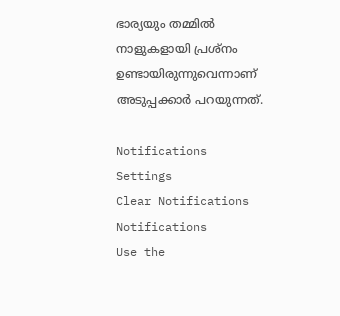ഭാര്യയും തമ്മിൽ നാളുകളായി പ്രശ്നം ഉണ്ടായിരുന്നുവെന്നാണ് അടുപ്പക്കാർ പറയുന്നത്.

Notifications
Settings
Clear Notifications
Notifications
Use the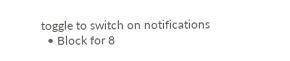toggle to switch on notifications
  • Block for 8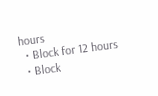hours
  • Block for 12 hours
  • Block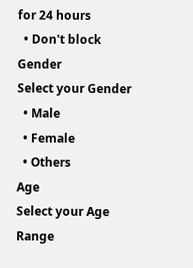for 24 hours
  • Don't block
Gender
Select your Gender
  • Male
  • Female
  • Others
Age
Select your Age Range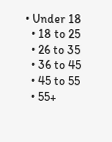• Under 18
  • 18 to 25
  • 26 to 35
  • 36 to 45
  • 45 to 55
  • 55+